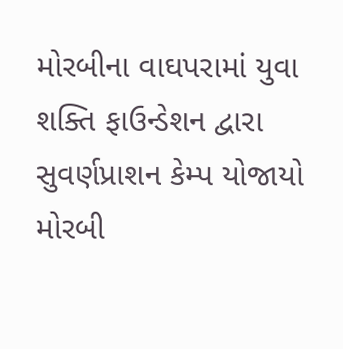મોરબીના વાઘપરામાં યુવા શક્તિ ફાઉન્ડેશન દ્વારા સુવર્ણપ્રાશન કેમ્પ યોજાયો
મોરબી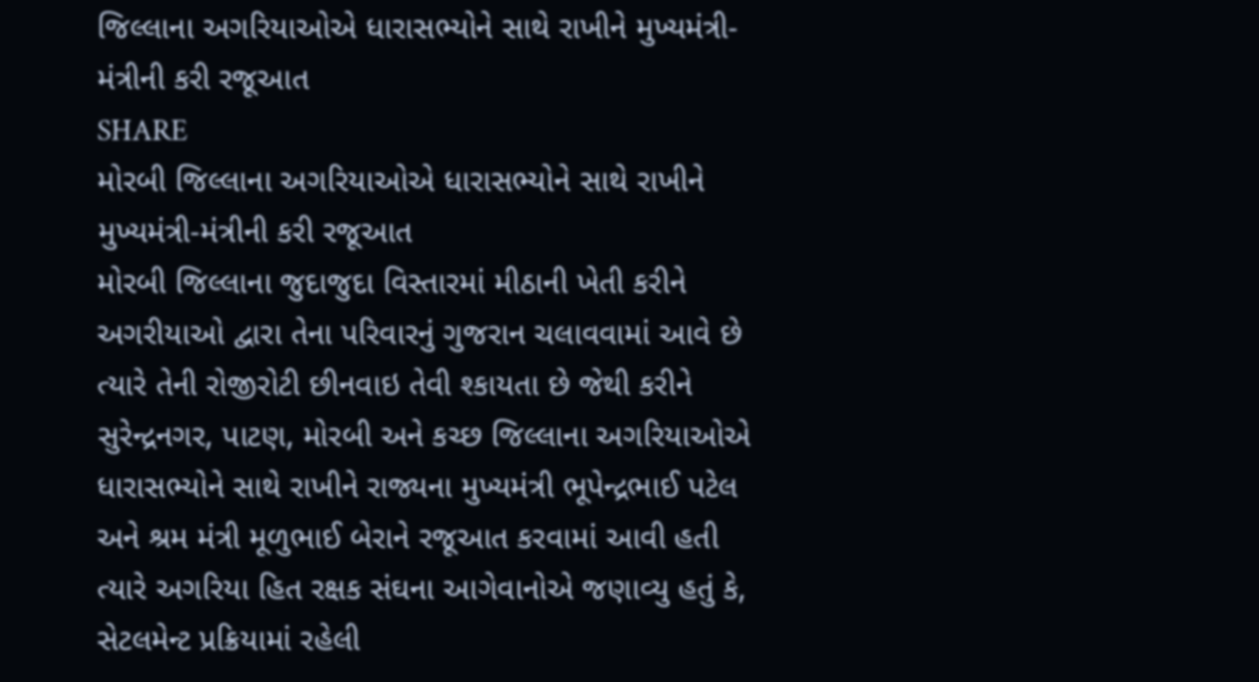જિલ્લાના અગરિયાઓએ ધારાસભ્યોને સાથે રાખીને મુખ્યમંત્રી-મંત્રીની કરી રજૂઆત
SHARE
મોરબી જિલ્લાના અગરિયાઓએ ધારાસભ્યોને સાથે રાખીને મુખ્યમંત્રી-મંત્રીની કરી રજૂઆત
મોરબી જિલ્લાના જુદાજુદા વિસ્તારમાં મીઠાની ખેતી કરીને અગરીયાઓ દ્વારા તેના પરિવારનું ગુજરાન ચલાવવામાં આવે છે ત્યારે તેની રોજીરોટી છીનવાઇ તેવી શ્કાયતા છે જેથી કરીને સુરેન્દ્રનગર, પાટણ, મોરબી અને કચ્છ જિલ્લાના અગરિયાઓએ ધારાસભ્યોને સાથે રાખીને રાજ્યના મુખ્યમંત્રી ભૂપેન્દ્રભાઈ પટેલ અને શ્રમ મંત્રી મૂળુભાઈ બેરાને રજૂઆત કરવામાં આવી હતી ત્યારે અગરિયા હિત રક્ષક સંઘના આગેવાનોએ જણાવ્યુ હતું કે, સેટલમેન્ટ પ્રક્રિયામાં રહેલી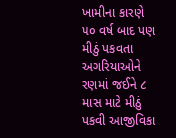ખામીના કારણે ૫૦ વર્ષ બાદ પણ મીઠું પકવતા અગરિયાઓને રણમાં જઈને ૮ માસ માટે મીઠું પકવી આજીવિકા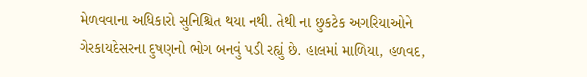મેળવવાના અધિકારો સુનિશ્ચિત થયા નથી. તેથી ના છુકટેક અગરિયાઓને ગેરકાયદેસરના દુષણનો ભોગ બનવું પડી રહ્યું છે. હાલમાં માળિયા, હળવદ,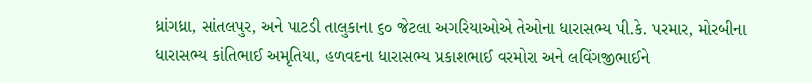ધ્રાંગધ્રા, સાંતલપુર, અને પાટડી તાલુકાના ૬૦ જેટલા અગરિયાઓએ તેઓના ધારાસભ્ય પી.કે. પરમાર, મોરબીના ધારાસભ્ય કાંતિભાઈ અમૃતિયા, હળવદના ધારાસભ્ય પ્રકાશભાઈ વરમોરા અને લવિંગજીભાઈને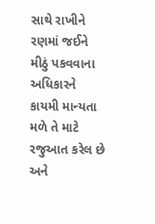સાથે રાખીને રણમાં જઈને મીઠું પકવવાના અધિકારને કાયમી માન્યતા મળે તે માટે રજુઆત કરેલ છે અને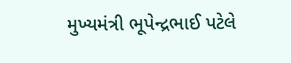મુખ્યમંત્રી ભૂપેન્દ્રભાઈ પટેલે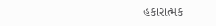હકારાત્મક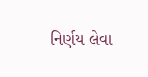નિર્ણય લેવા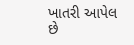ખાતરી આપેલ છે